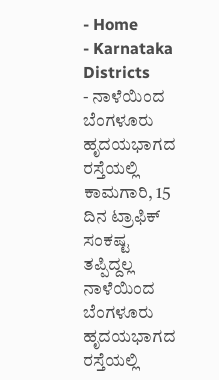- Home
- Karnataka Districts
- ನಾಳೆಯಿಂದ ಬೆಂಗಳೂರು ಹೃದಯಭಾಗದ ರಸ್ತೆಯಲ್ಲಿ ಕಾಮಗಾರಿ, 15 ದಿನ ಟ್ರಾಫಿಕ್ ಸಂಕಷ್ಟ ತಪ್ಪಿದ್ದಲ್ಲ
ನಾಳೆಯಿಂದ ಬೆಂಗಳೂರು ಹೃದಯಭಾಗದ ರಸ್ತೆಯಲ್ಲಿ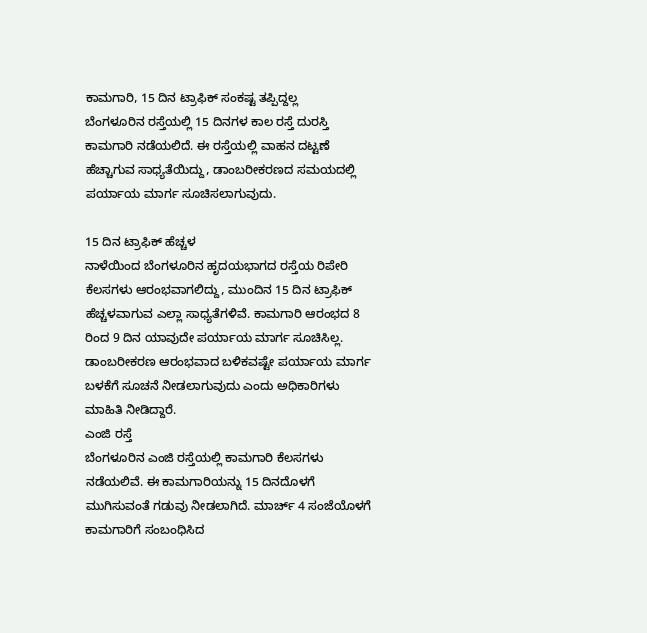ಕಾಮಗಾರಿ, 15 ದಿನ ಟ್ರಾಫಿಕ್ ಸಂಕಷ್ಟ ತಪ್ಪಿದ್ದಲ್ಲ
ಬೆಂಗಳೂರಿನ ರಸ್ತೆಯಲ್ಲಿ 15 ದಿನಗಳ ಕಾಲ ರಸ್ತೆ ದುರಸ್ತಿ ಕಾಮಗಾರಿ ನಡೆಯಲಿದೆ. ಈ ರಸ್ತೆಯಲ್ಲಿ ವಾಹನ ದಟ್ಟಣೆ ಹೆಚ್ಚಾಗುವ ಸಾಧ್ಯತೆಯಿದ್ದು, ಡಾಂಬರೀಕರಣದ ಸಮಯದಲ್ಲಿ ಪರ್ಯಾಯ ಮಾರ್ಗ ಸೂಚಿಸಲಾಗುವುದು.

15 ದಿನ ಟ್ರಾಫಿಕ್ ಹೆಚ್ಚಳ
ನಾಳೆಯಿಂದ ಬೆಂಗಳೂರಿನ ಹೃದಯಭಾಗದ ರಸ್ತೆಯ ರಿಪೇರಿ ಕೆಲಸಗಳು ಆರಂಭವಾಗಲಿದ್ದು, ಮುಂದಿನ 15 ದಿನ ಟ್ರಾಫಿಕ್ ಹೆಚ್ಚಳವಾಗುವ ಎಲ್ಲಾ ಸಾಧ್ಯತೆಗಳಿವೆ. ಕಾಮಗಾರಿ ಆರಂಭದ 8 ರಿಂದ 9 ದಿನ ಯಾವುದೇ ಪರ್ಯಾಯ ಮಾರ್ಗ ಸೂಚಿಸಿಲ್ಲ. ಡಾಂಬರೀಕರಣ ಆರಂಭವಾದ ಬಳಿಕವಷ್ಟೇ ಪರ್ಯಾಯ ಮಾರ್ಗ ಬಳಕೆಗೆ ಸೂಚನೆ ನೀಡಲಾಗುವುದು ಎಂದು ಅಧಿಕಾರಿಗಳು ಮಾಹಿತಿ ನೀಡಿದ್ದಾರೆ.
ಎಂಜಿ ರಸ್ತೆ
ಬೆಂಗಳೂರಿನ ಎಂಜಿ ರಸ್ತೆಯಲ್ಲಿ ಕಾಮಗಾರಿ ಕೆಲಸಗಳು ನಡೆಯಲಿವೆ. ಈ ಕಾಮಗಾರಿಯನ್ನು 15 ದಿನದೊಳಗೆ ಮುಗಿಸುವಂತೆ ಗಡುವು ನೀಡಲಾಗಿದೆ. ಮಾರ್ಚ್ 4 ಸಂಜೆಯೊಳಗೆ ಕಾಮಗಾರಿಗೆ ಸಂಬಂಧಿಸಿದ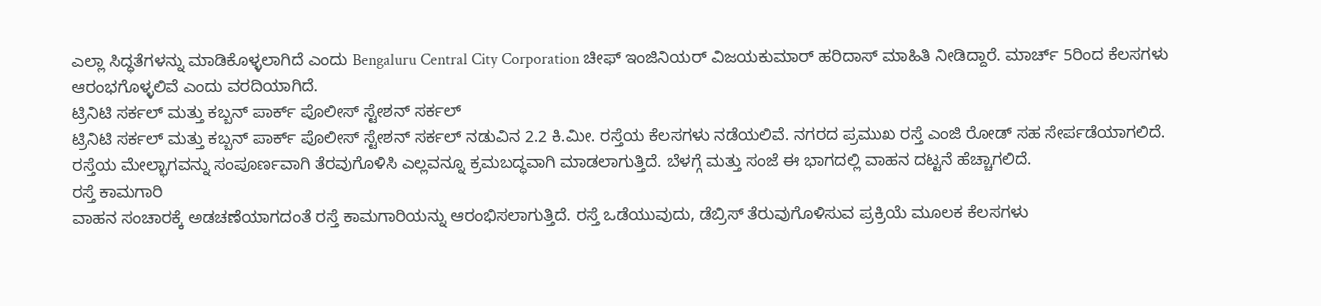ಎಲ್ಲಾ ಸಿದ್ಧತೆಗಳನ್ನು ಮಾಡಿಕೊಳ್ಳಲಾಗಿದೆ ಎಂದು Bengaluru Central City Corporation ಚೀಫ್ ಇಂಜಿನಿಯರ್ ವಿಜಯಕುಮಾರ್ ಹರಿದಾಸ್ ಮಾಹಿತಿ ನೀಡಿದ್ದಾರೆ. ಮಾರ್ಚ್ 5ರಿಂದ ಕೆಲಸಗಳು ಆರಂಭಗೊಳ್ಳಲಿವೆ ಎಂದು ವರದಿಯಾಗಿದೆ.
ಟ್ರಿನಿಟಿ ಸರ್ಕಲ್ ಮತ್ತು ಕಬ್ಬನ್ ಪಾರ್ಕ್ ಪೊಲೀಸ್ ಸ್ಟೇಶನ್ ಸರ್ಕಲ್
ಟ್ರಿನಿಟಿ ಸರ್ಕಲ್ ಮತ್ತು ಕಬ್ಬನ್ ಪಾರ್ಕ್ ಪೊಲೀಸ್ ಸ್ಟೇಶನ್ ಸರ್ಕಲ್ ನಡುವಿನ 2.2 ಕಿ.ಮೀ. ರಸ್ತೆಯ ಕೆಲಸಗಳು ನಡೆಯಲಿವೆ. ನಗರದ ಪ್ರಮುಖ ರಸ್ತೆ ಎಂಜಿ ರೋಡ್ ಸಹ ಸೇರ್ಪಡೆಯಾಗಲಿದೆ. ರಸ್ತೆಯ ಮೇಲ್ಭಾಗವನ್ನು ಸಂಪೂರ್ಣವಾಗಿ ತೆರವುಗೊಳಿಸಿ ಎಲ್ಲವನ್ನೂ ಕ್ರಮಬದ್ಧವಾಗಿ ಮಾಡಲಾಗುತ್ತಿದೆ. ಬೆಳಗ್ಗೆ ಮತ್ತು ಸಂಜೆ ಈ ಭಾಗದಲ್ಲಿ ವಾಹನ ದಟ್ಟನೆ ಹೆಚ್ಚಾಗಲಿದೆ.
ರಸ್ತೆ ಕಾಮಗಾರಿ
ವಾಹನ ಸಂಚಾರಕ್ಕೆ ಅಡಚಣೆಯಾಗದಂತೆ ರಸ್ತೆ ಕಾಮಗಾರಿಯನ್ನು ಆರಂಭಿಸಲಾಗುತ್ತಿದೆ. ರಸ್ತೆ ಒಡೆಯುವುದು, ಡೆಬ್ರಿಸ್ ತೆರುವುಗೊಳಿಸುವ ಪ್ರಕ್ರಿಯೆ ಮೂಲಕ ಕೆಲಸಗಳು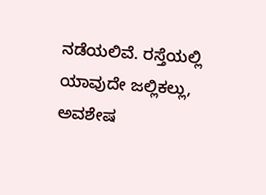ನಡೆಯಲಿವೆ. ರಸ್ತೆಯಲ್ಲಿ ಯಾವುದೇ ಜಲ್ಲಿಕಲ್ಲು, ಅವಶೇಷ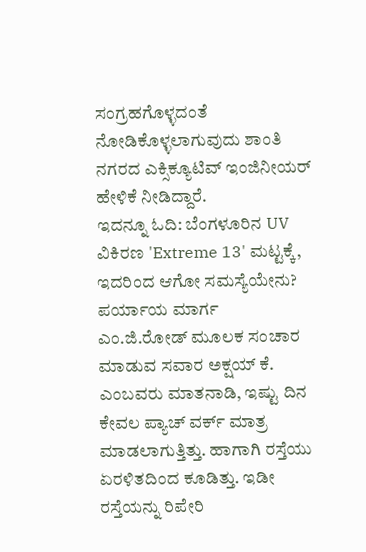ಸಂಗ್ರಹಗೊಳ್ಳದಂತೆ ನೋಡಿಕೊಳ್ಳಲಾಗುವುದು ಶಾಂತಿ ನಗರದ ಎಕ್ಸಿಕ್ಯೂಟಿವ್ ಇಂಜಿನೀಯರ್ ಹೇಳಿಕೆ ನೀಡಿದ್ದಾರೆ.
ಇದನ್ನೂ ಓದಿ: ಬೆಂಗಳೂರಿನ UV ವಿಕಿರಣ 'Extreme 13' ಮಟ್ಟಕ್ಕೆ, ಇದರಿಂದ ಆಗೋ ಸಮಸ್ಯೆಯೇನು?
ಪರ್ಯಾಯ ಮಾರ್ಗ
ಎಂ.ಜಿ.ರೋಡ್ ಮೂಲಕ ಸಂಚಾರ ಮಾಡುವ ಸವಾರ ಅಕ್ಷಯ್ ಕೆ. ಎಂಬವರು ಮಾತನಾಡಿ, ಇಷ್ಟು ದಿನ ಕೇವಲ ಪ್ಯಾಚ್ ವರ್ಕ್ ಮಾತ್ರ ಮಾಡಲಾಗುತ್ತಿತ್ತು. ಹಾಗಾಗಿ ರಸ್ತೆಯು ಏರಳಿತದಿಂದ ಕೂಡಿತ್ತು. ಇಡೀ ರಸ್ತೆಯನ್ನು ರಿಪೇರಿ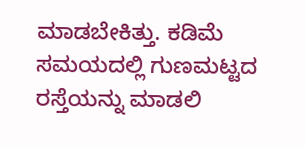ಮಾಡಬೇಕಿತ್ತು. ಕಡಿಮೆ ಸಮಯದಲ್ಲಿ ಗುಣಮಟ್ಟದ ರಸ್ತೆಯನ್ನು ಮಾಡಲಿ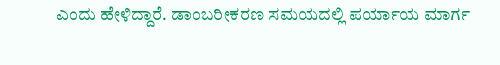ಎಂದು ಹೇಳಿದ್ದಾರೆ. ಡಾಂಬರೀಕರಣ ಸಮಯದಲ್ಲಿ ಪರ್ಯಾಯ ಮಾರ್ಗ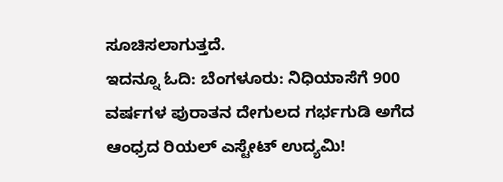ಸೂಚಿಸಲಾಗುತ್ತದೆ.
ಇದನ್ನೂ ಓದಿ: ಬೆಂಗಳೂರು: ನಿಧಿಯಾಸೆಗೆ 900 ವರ್ಷಗಳ ಪುರಾತನ ದೇಗುಲದ ಗರ್ಭಗುಡಿ ಅಗೆದ ಆಂಧ್ರದ ರಿಯಲ್ ಎಸ್ಟೇಟ್ ಉದ್ಯಮಿ!